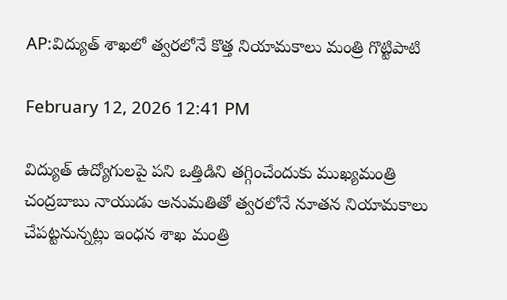AP:విద్యుత్ శాఖలో త్వరలోనే కొత్త నియామకాలు మంత్రి గొట్టిపాటి

February 12, 2026 12:41 PM

విద్యుత్ ఉద్యోగులపై పని ఒత్తిడిని తగ్గించేందుకు ముఖ్యమంత్రి చంద్రబాబు నాయుడు అనుమతితో త్వరలోనే నూతన నియామకాలు చేపట్టనున్నట్లు ఇంధన శాఖ మంత్రి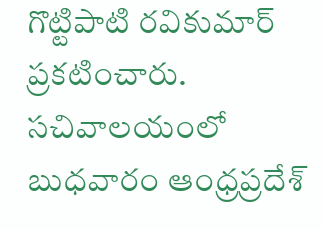గొట్టిపాటి రవికుమార్ ప్రకటించారు. సచివాలయంలో బుధవారం ఆంధ్రప్రదేశ్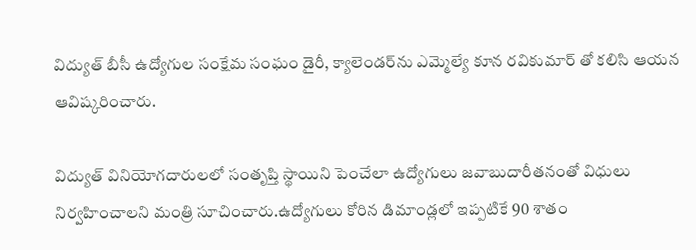విద్యుత్ బీసీ ఉద్యోగుల సంక్షేమ సంఘం డైరీ, క్యాలెండర్‌ను ఎమ్మెల్యే కూన రవికుమార్ తో కలిసి ఆయన ఆవిష్కరించారు.

విద్యుత్ వినియోగదారులలో సంతృప్తి స్థాయిని పెంచేలా ఉద్యోగులు జవాబుదారీతనంతో విధులు నిర్వహించాలని మంత్రి సూచించారు.ఉద్యోగులు కోరిన డిమాండ్లలో ఇప్పటికే 90 శాతం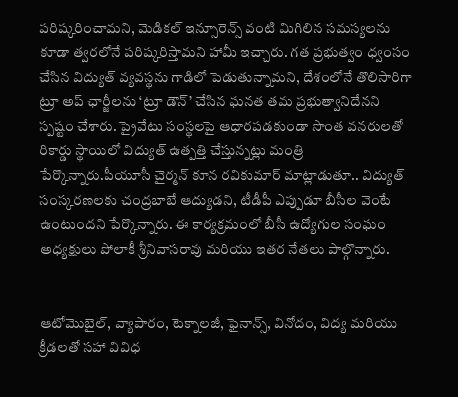పరిష్కరించామని, మెడికల్ ఇన్సూరెన్స్ వంటి మిగిలిన సమస్యలను కూడా త్వరలోనే పరిష్కరిస్తామని హామీ ఇచ్చారు. గత ప్రభుత్వం ధ్వంసం చేసిన విద్యుత్ వ్యవస్థను గాడిలో పెడుతున్నామని, దేశంలోనే తొలిసారిగా ట్రూ అప్ ఛార్జీలను ‘ట్రూ డౌన్’ చేసిన ఘనత తమ ప్రభుత్వానిదేనని స్పష్టం చేశారు. ప్రైవేటు సంస్థలపై ఆధారపడకుండా సొంత వనరులతో రికార్డు స్థాయిలో విద్యుత్ ఉత్పత్తి చేస్తున్నట్లు మంత్రి పేర్కొన్నారు.పీయూసీ చైర్మన్ కూన రవికుమార్ మాట్లాడుతూ.. విద్యుత్ సంస్కరణలకు చంద్రబాబే ఆద్యుడని, టీడీపీ ఎప్పుడూ బీసీల వెంటే ఉంటుందని పేర్కొన్నారు. ఈ కార్యక్రమంలో బీసీ ఉద్యోగుల సంఘం అధ్యక్షులు పోలాకీ శ్రీనివాసరావు మరియు ఇతర నేతలు పాల్గొన్నారు.


ఆటోమొబైల్, వ్యాపారం, టెక్నాలజీ, ఫైనాన్స్, వినోదం, విద్య మరియు క్రీడలతో సహా వివిధ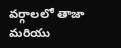వర్గాలలో తాజా మరియు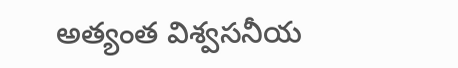అత్యంత విశ్వసనీయ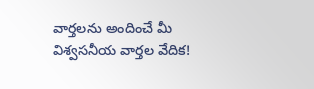వార్తలను అందించే మీ విశ్వసనీయ వార్తల వేదిక!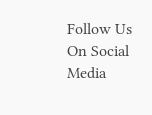Follow Us On Social Media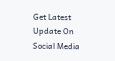Get Latest Update On Social Media